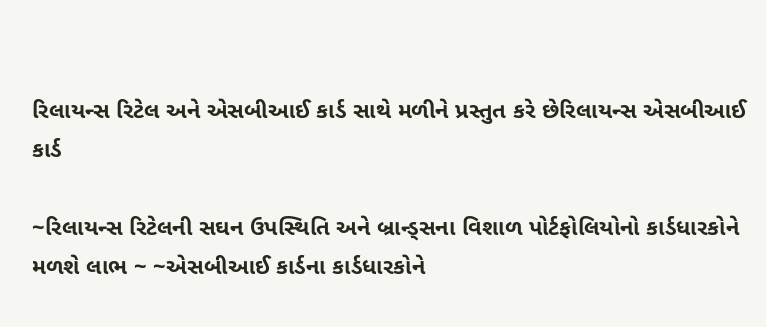રિલાયન્સ રિટેલ અને એસબીઆઈ કાર્ડ સાથે મળીને પ્રસ્તુત કરે છેરિલાયન્સ એસબીઆઈ કાર્ડ

~રિલાયન્સ રિટેલની સઘન ઉપસ્થિતિ અને બ્રાન્ડ્સના વિશાળ પોર્ટફોલિયોનો કાર્ડધારકોને મળશે લાભ ~ ~એસબીઆઈ કાર્ડના કાર્ડધારકોને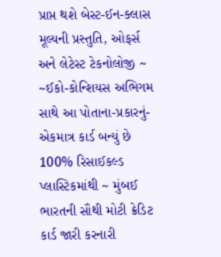પ્રાપ્ત થશે બેસ્ટ-ઈન-ક્લાસ મૂલ્યની પ્રસ્તુતિ, ઓફર્સ અને લેટેસ્ટ ટેકનોલોજી ~ ~ઈકો-કોન્શિયસ અભિગમ સાથે આ પોતાના-પ્રકારનું-એકમાત્ર કાર્ડ બન્યું છે 100% રિસાઈકલ્ડ પ્લાસ્ટિકમાંથી ~ મુંબઈ ભારતની સૌથી મોટી ક્રેડિટ કાર્ડ જારી કરનારી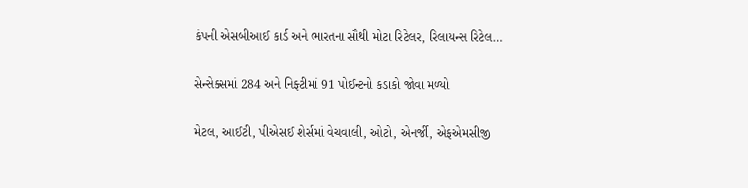કંપની એસબીઆઈ કાર્ડ અને ભારતના સૌથી મોટા રિટેલર, રિલાયન્સ રિટેલ…

સેન્સેક્સમાં 284 અને નિફ્ટીમાં 91 પોઈન્ટનો કડાકો જોવા મળ્યો

મેટલ, આઈટી, પીએસઈ શેર્સમાં વેચવાલી, ઓટો, એનર્જી, એફએમસીજી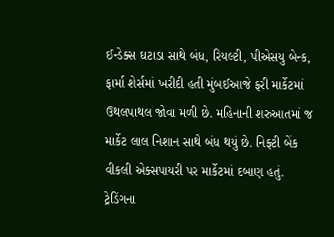ઈન્ડેક્સ ઘટાડા સાથે બંધ, રિયલ્ટી, પીએસયુ બેન્ક, ફાર્મા શેર્સમાં ખરીદી હતી મુંબઈઆજે ફરી માર્કેટમાં ઉથલપાથલ જોવા મળી છે. મહિનાની શરુઆતમાં જ માર્કેટ લાલ નિશાન સાથે બંધ થયું છે. નિફ્ટી બેંક વીકલી એક્સપાયરી પર માર્કેટમાં દબાણ હતું. ટ્રેડિંગના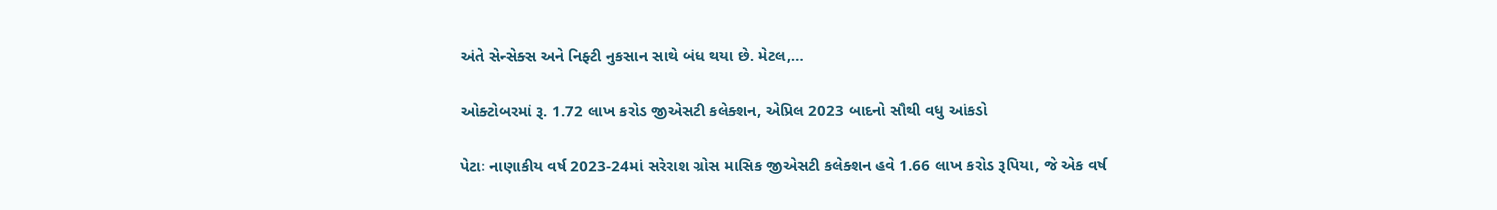અંતે સેન્સેક્સ અને નિફ્ટી નુકસાન સાથે બંધ થયા છે. મેટલ,…

ઓક્ટોબરમાં રૂ. 1.72 લાખ કરોડ જીએસટી કલેક્શન, એપ્રિલ 2023 બાદનો સૌથી વધુ આંકડો

પેટાઃ નાણાકીય વર્ષ 2023-24માં સરેરાશ ગ્રોસ માસિક જીએસટી કલેક્શન હવે 1.66 લાખ કરોડ રૂપિયા, જે એક વર્ષ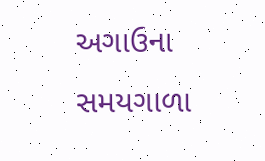અગાઉના સમયગાળા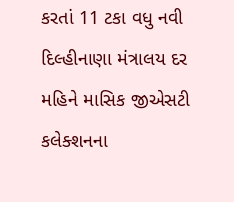કરતાં 11 ટકા વધુ નવી દિલ્હીનાણા મંત્રાલય દર મહિને માસિક જીએસટી કલેક્શનના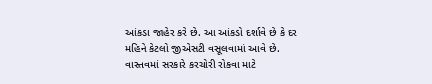આંકડા જાહેર કરે છે. આ આંકડો દર્શાવે છે કે દર મહિને કેટલો જીએસટી વસૂલવામાં આવે છે. વાસ્તવમાં સરકારે કરચોરી રોકવા માટે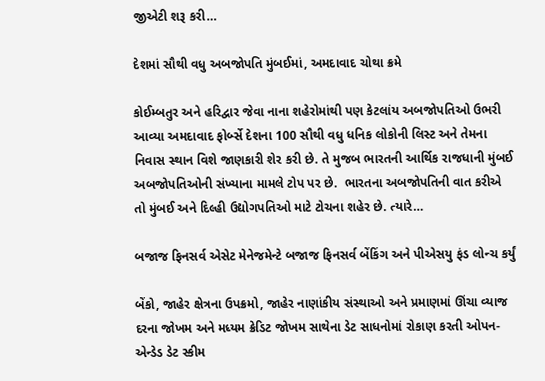જીએટી શરૂ કરી…

દેશમાં સૌથી વધુ અબજોપતિ મુંબઈમાં, અમદાવાદ ચોથા ક્રમે

કોઈમ્બતુર અને હરિદ્વાર જેવા નાના શહેરોમાંથી પણ કેટલાંય અબજોપતિઓ ઉભરી આવ્યા અમદાવાદ ફોર્બ્સે દેશના 100 સૌથી વધુ ધનિક લોકોની લિસ્ટ અને તેમના નિવાસ સ્થાન વિશે જાણકારી શેર કરી છે. તે મુજબ ભારતની આર્થિક રાજધાની મુંબઈ અબજોપતિઓની સંખ્યાના મામલે ટોપ પર છે.  ભારતના અબજોપતિની વાત કરીએ તો મુંબઈ અને દિલ્હી ઉદ્યોગપતિઓ માટે ટોચના શહેર છે. ત્યારે…

બજાજ ફિનસર્વ એસેટ મેનેજમેન્ટે બજાજ ફિનસર્વ બેંકિંગ અને પીએસયુ ફંડ લોન્ચ કર્યું

બેંકો, જાહેર ક્ષેત્રના ઉપક્રમો, જાહેર નાણાંકીય સંસ્થાઓ અને પ્રમાણમાં ઊંચા વ્યાજ દરના જોખમ અને મધ્યમ ક્રેડિટ જોખમ સાથેના ડેટ સાધનોમાં રોકાણ કરતી ઓપન-એન્ડેડ ડેટ સ્કીમ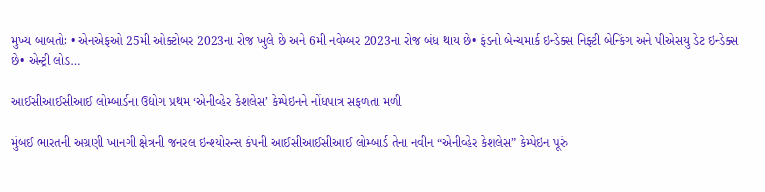મુખ્ય બાબતોઃ • એનએફઓ 25મી ઓક્ટોબર 2023ના રોજ ખુલે છે અને 6મી નવેમ્બર 2023ના રોજ બંધ થાય છે• ફંડનો બેન્ચમાર્ક ઇન્ડેક્સ નિફ્ટી બેન્કિંગ અને પીએસયુ ડેટ ઇન્ડેક્સ છે• એન્ટ્રી લોડ…

આઈસીઆઈસીઆઈ લોમ્બાર્ડના ઉદ્યોગ પ્રથમ ‘એનીવ્હેર કેશલેસ’ કેમ્પેઇનને નોંધપાત્ર સફળતા મળી

મુંબઈ ભારતની અગ્રણી ખાનગી ક્ષેત્રની જનરલ ઇન્શ્યોરન્સ કંપની આઈસીઆઈસીઆઈ લોમ્બાર્ડ તેના નવીન “એનીવ્હેર કેશલેસ” કેમ્પેઇન પૂરું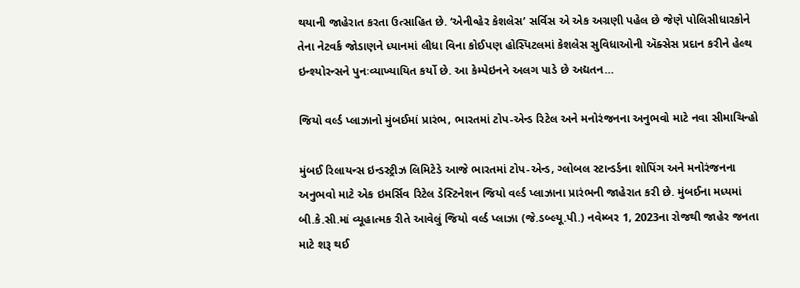થયાની જાહેરાત કરતા ઉત્સાહિત છે. ‘એનીવ્હેર કેશલેસ’ સર્વિસ એ એક અગ્રણી પહેલ છે જેણે પોલિસીધારકોને તેના નેટવર્ક જોડાણને ધ્યાનમાં લીધા વિના કોઈપણ હોસ્પિટલમાં કેશલેસ સુવિધાઓની ઍક્સેસ પ્રદાન કરીને હેલ્થ ઇન્શ્યોરન્સને પુનઃવ્યાખ્યાયિત કર્યો છે. આ કેમ્પેઇનને અલગ પાડે છે અદ્યતન…

જિયો વર્લ્ડ પ્લાઝાનો મુંબઈમાં પ્રારંભ, ભારતમાં ટોપ-એન્ડ રિટેલ અને મનોરંજનના અનુભવો માટે નવા સીમાચિન્હો

મુંબઈ રિલાયન્સ ઇન્ડસ્ટ્રીઝ લિમિટેડે આજે ભારતમાં ટોપ-એન્ડ, ગ્લોબલ સ્ટાન્ડર્ડના શોપિંગ અને મનોરંજનના અનુભવો માટે એક ઇમર્સિવ રિટેલ ડેસ્ટિનેશન જિયો વર્લ્ડ પ્લાઝાના પ્રારંભની જાહેરાત કરી છે. મુંબઈના મધ્યમાં બી.કે.સી.માં વ્યૂહાત્મક રીતે આવેલું જિયો વર્લ્ડ પ્લાઝા (જે.ડબ્લ્યૂ.પી.) નવેમ્બર 1, 2023ના રોજથી જાહેર જનતા માટે શરૂ થઈ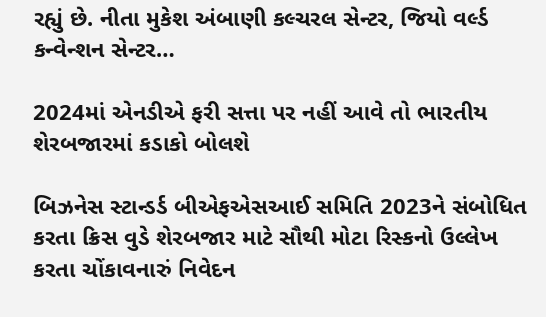રહ્યું છે. નીતા મુકેશ અંબાણી કલ્ચરલ સેન્ટર, જિયો વર્લ્ડ કન્વેન્શન સેન્ટર…

2024માં એનડીએ ફરી સત્તા પર નહીં આવે તો ભારતીય શેરબજારમાં કડાકો બોલશે

બિઝનેસ સ્ટાન્ડર્ડ બીએફએસઆઈ સમિતિ 2023ને સંબોધિત કરતા ક્રિસ વુડે શેરબજાર માટે સૌથી મોટા રિસ્કનો ઉલ્લેખ કરતા ચોંકાવનારું નિવેદન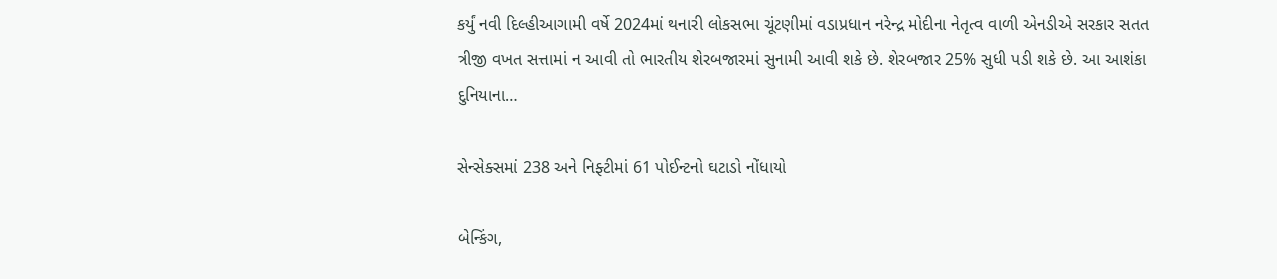કર્યું નવી દિલ્હીઆગામી વર્ષે 2024માં થનારી લોકસભા ચૂંટણીમાં વડાપ્રધાન નરેન્દ્ર મોદીના નેતૃત્વ વાળી એનડીએ સરકાર સતત ત્રીજી વખત સત્તામાં ન આવી તો ભારતીય શેરબજારમાં સુનામી આવી શકે છે. શેરબજાર 25% સુધી પડી શકે છે. આ આશંકા દુનિયાના…

સેન્સેક્સમાં 238 અને નિફ્ટીમાં 61 પોઈન્ટનો ઘટાડો નોંધાયો

બેન્કિંગ,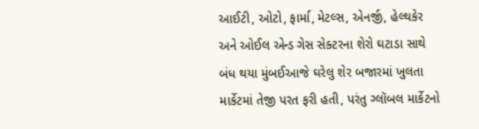આઈટી, ઓટો, ફાર્મા, મેટલ્સ, એનર્જી, હેલ્થકેર અને ઓઈલ એન્ડ ગેસ સેક્ટરના શેરો ઘટાડા સાથે બંધ થયા મુંબઈઆજે ઘરેલુ શેર બજારમાં ખુલતા માર્કેટમાં તેજી પરત ફરી હતી, પરંતુ ગ્લૉબલ માર્કેટનો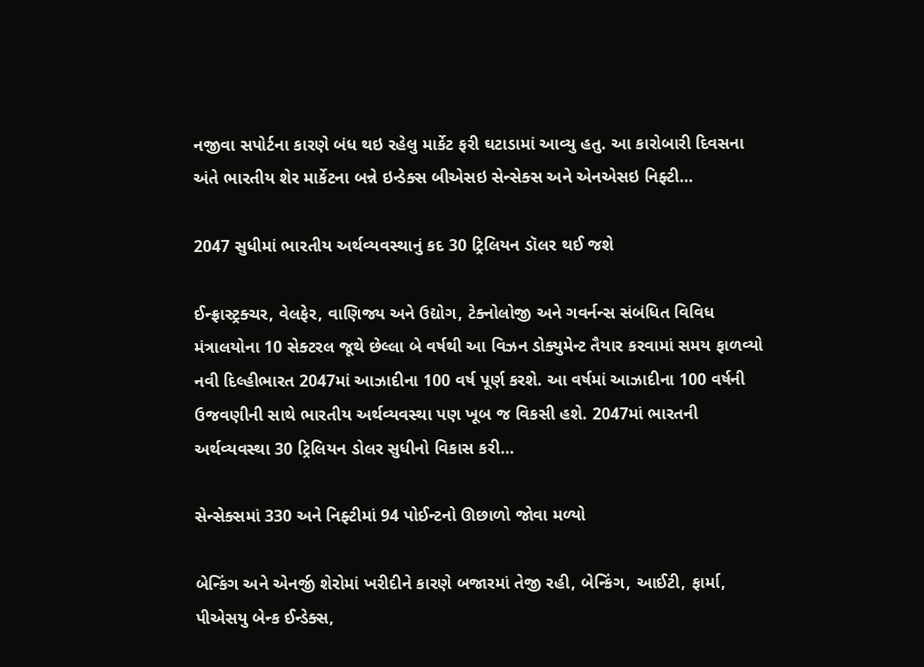નજીવા સપોર્ટના કારણે બંધ થઇ રહેલુ માર્કેટ ફરી ઘટાડામાં આવ્યુ હતુ. આ કારોબારી દિવસના અંતે ભારતીય શેર માર્કેટના બન્ને ઇન્ડેક્સ બીએસઇ સેન્સેક્સ અને એનએસઇ નિફ્ટી…

2047 સુધીમાં ભારતીય અર્થવ્યવસ્થાનું કદ 30 ટ્રિલિયન ડૉલર થઈ જશે

ઈન્ફ્રાસ્ટ્રક્ચર, વેલફેર, વાણિજ્ય અને ઉદ્યોગ, ટેક્નોલોજી અને ગવર્નન્સ સંબંધિત વિવિધ મંત્રાલયોના 10 સેક્ટરલ જૂથે છેલ્લા બે વર્ષથી આ વિઝન ડોક્યુમેન્ટ તૈયાર કરવામાં સમય ફાળવ્યો નવી દિલ્હીભારત 2047માં આઝાદીના 100 વર્ષ પૂર્ણ કરશે. આ વર્ષમાં આઝાદીના 100 વર્ષની ઉજવણીની સાથે ભારતીય અર્થવ્યવસ્થા પણ ખૂબ જ વિકસી હશે. 2047માં ભારતની અર્થવ્યવસ્થા 30 ટ્રિલિયન ડોલર સુધીનો વિકાસ કરી…

સેન્સેક્સમાં 330 અને નિફ્ટીમાં 94 પોઈન્ટનો ઊછાળો જોવા મળ્યો

બેન્કિંગ અને એનર્જી શેરોમાં ખરીદીને કારણે બજારમાં તેજી રહી, બેન્કિંગ, આઈટી, ફાર્મા, પીએસયુ બેન્ક ઈન્ડેક્સ,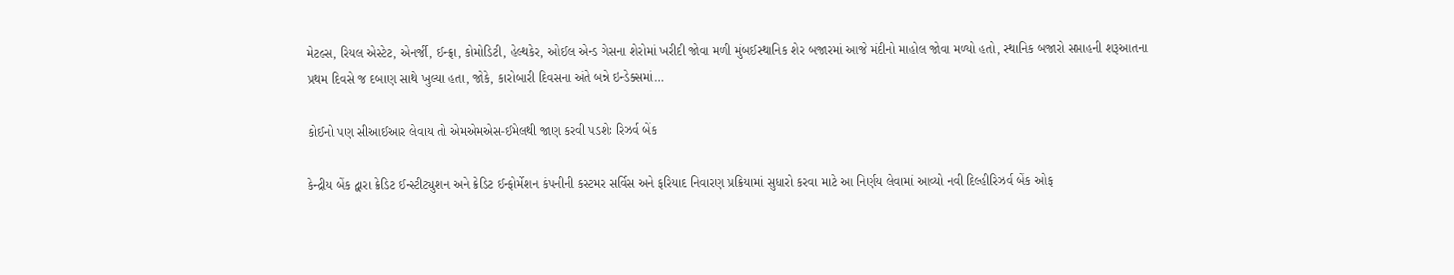મેટલ્સ, રિયલ એસ્ટેટ, એનર્જી, ઈન્ફ્રા, કોમોડિટી, હેલ્થકેર, ઓઈલ એન્ડ ગેસના શેરોમાં ખરીદી જોવા મળી મુંબઈસ્થાનિક શેર બજારમાં આજે મંદીનો માહોલ જોવા મળ્યો હતો, સ્થાનિક બજારો સપ્તાહની શરૂઆતના પ્રથમ દિવસે જ દબાણ સાથે ખુલ્યા હતા, જોકે, કારોબારી દિવસના અંતે બન્ને ઇન્ડેક્સમાં…

કોઈનો પણ સીઆઈઆર લેવાય તો એમએમએસ-ઈમેલથી જાણ કરવી પડશેઃ રિઝર્વ બેંક

કેન્દ્રીય બેંક દ્વારા ક્રેડિટ ઈન્સ્ટીટ્યુશન અને ક્રેડિટ ઈન્ફોર્મેશન કંપનીની કસ્ટમર સર્વિસ અને ફરિયાદ નિવારણ પ્રક્રિયામાં સુધારો કરવા માટે આ નિર્ણય લેવામાં આવ્યો નવી દિલ્હીરિઝર્વ બેંક ઓફ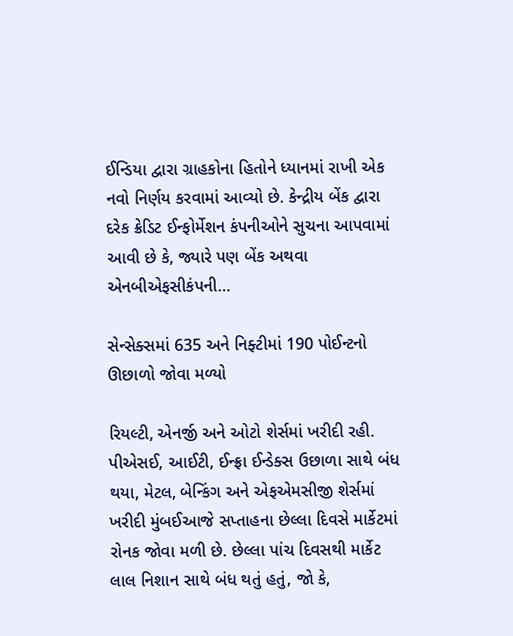ઈન્ડિયા દ્વારા ગ્રાહકોના હિતોને ધ્યાનમાં રાખી એક નવો નિર્ણય કરવામાં આવ્યો છે. કેન્દ્રીય બેંક દ્વારા દરેક ક્રેડિટ ઈન્ફોર્મેશન કંપનીઓને સુચના આપવામાં આવી છે કે, જ્યારે પણ બેંક અથવા એનબીએફસીકંપની…

સેન્સેક્સમાં 635 અને નિફ્ટીમાં 190 પોઈન્ટનો ઊછાળો જોવા મળ્યો

રિયલ્ટી, એનર્જી અને ઓટો શેર્સમાં ખરીદી રહી. પીએસઈ, આઈટી, ઈન્ફ્રા ઈન્ડેક્સ ઉછાળા સાથે બંધ થયા, મેટલ, બેન્કિંગ અને એફએમસીજી શેર્સમાં ખરીદી મુંબઈઆજે સપ્તાહના છેલ્લા દિવસે માર્કેટમાં રોનક જોવા મળી છે. છેલ્લા પાંચ દિવસથી માર્કેટ લાલ નિશાન સાથે બંધ થતું હતું, જો કે,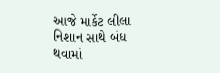આજે માર્કેટ લીલા નિશાન સાથે બંધ થવામાં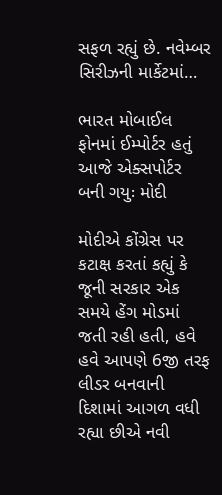સફળ રહ્યું છે. નવેમ્બર સિરીઝની માર્કેટમાં…

ભારત મોબાઈલ ફોનમાં ઈમ્પોર્ટર હતું આજે એક્સપોર્ટર બની ગયુઃ મોદી

મોદીએ કોંગ્રેસ પર કટાક્ષ કરતાં કહ્યું કે જૂની સરકાર એક સમયે હેંગ મોડમાં જતી રહી હતી, હવે હવે આપણે 6જી તરફ લીડર બનવાની દિશામાં આગળ વધી રહ્યા છીએ નવી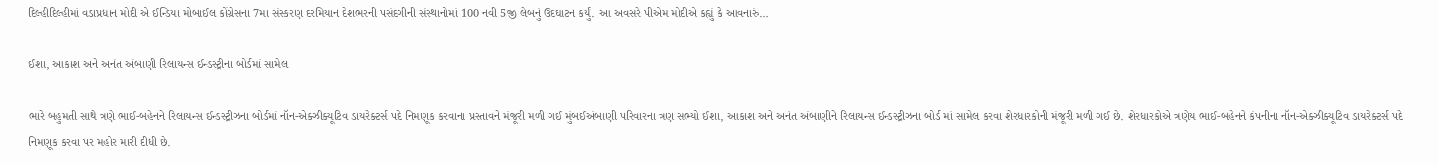દિલ્હીદિલ્હીમાં વડાપ્રધાન મોદી એ ઈન્ડિયા મોબાઈલ કોંગ્રેસના 7મા સંસ્કરણ દરમિયાન દેશભરની પસંદગીની સંસ્થાનોમાં 100 નવી 5જી લેબનું ઉદઘાટન કર્યું. આ અવસરે પીએમ મોદીએ કહ્યું કે આવનારું…

ઈશા, આકાશ અને અનંત અંબાણી રિલાયન્સ ઈન્ડસ્ટ્રીના બોર્ડમાં સામેલ

ભારે બહુમતી સાથે ત્રણે ભાઈ-બહેનને રિલાયન્સ ઈન્ડસ્ટ્રીઝના બોર્ડમાં નૉન-એક્ઝીક્યૂટિવ ડાયરેક્ટર્સ પદે નિમણૂક કરવાના પ્રસ્તાવને મંજૂરી મળી ગઈ મુંબઈઅંબાણી પરિવારના ત્રણ સભ્યો ઈશા, આકાશ અને અનંત અંબાણીને રિલાયન્સ ઈન્ડસ્ટ્રીઝના બોર્ડ માં સામેલ કરવા શેરધારકોની મંજૂરી મળી ગઈ છે. શેરધારકોએ ત્રણેય ભાઈ-બહેનને કંપનીના નૉન-એક્ઝીક્યૂટિવ ડાયરેક્ટર્સ પદે નિમણૂક કરવા પર મહોર મારી દીધી છે.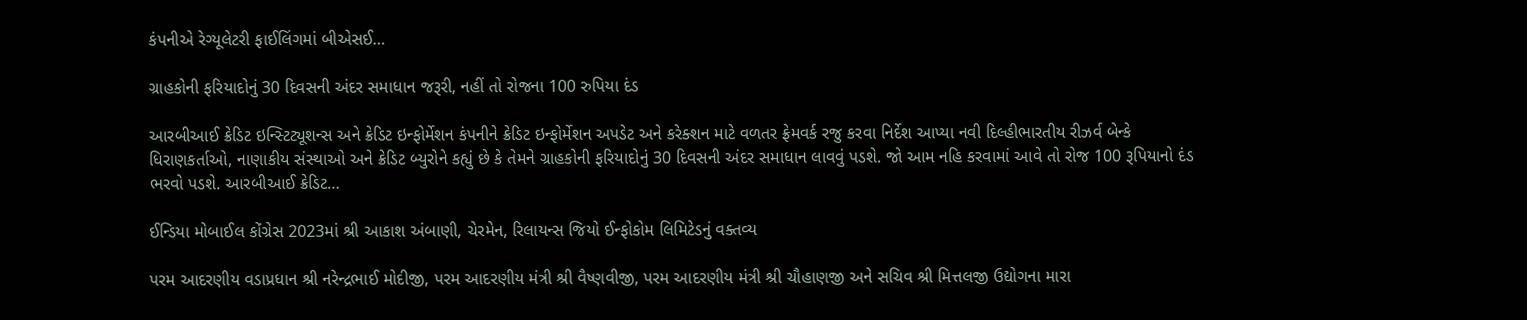કંપનીએ રેગ્યૂલેટરી ફાઈલિંગમાં બીએસઈ…

ગ્રાહકોની ફરિયાદોનું 30 દિવસની અંદર સમાધાન જરૂરી, નહીં તો રોજના 100 રુપિયા દંડ

આરબીઆઈ ક્રેડિટ ઇન્સ્ટિટ્યૂશન્સ અને ક્રેડિટ ઇન્ફોર્મેશન કંપનીને ક્રેડિટ ઇન્ફોર્મેશન અપડેટ અને કરેક્શન માટે વળતર ફ્રેમવર્ક રજુ કરવા નિર્દેશ આપ્યા નવી દિલ્હીભારતીય રીઝર્વ બેન્કે ધિરાણકર્તાઓ, નાણાકીય સંસ્થાઓ અને ક્રેડિટ બ્યુરોને કહ્યું છે કે તેમને ગ્રાહકોની ફરિયાદોનું 30 દિવસની અંદર સમાધાન લાવવું પડશે. જો આમ નહિ કરવામાં આવે તો રોજ 100 રૂપિયાનો દંડ ભરવો પડશે. આરબીઆઈ ક્રેડિટ…

ઈન્ડિયા મોબાઈલ કોંગ્રેસ 2023માં શ્રી આકાશ અંબાણી, ચેરમેન, રિલાયન્સ જિયો ઈન્ફોકોમ લિમિટેડનું વક્તવ્ય

પરમ આદરણીય વડાપ્રધાન શ્રી નરેન્દ્રભાઈ મોદીજી, પરમ આદરણીય મંત્રી શ્રી વૈષ્ણવીજી, પરમ આદરણીય મંત્રી શ્રી ચૌહાણજી અને સચિવ શ્રી મિત્તલજી ઉદ્યોગના મારા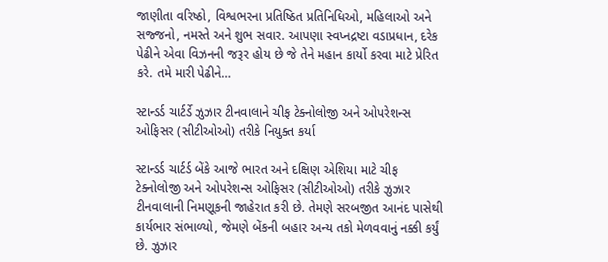જાણીતા વરિષ્ઠો, વિશ્વભરના પ્રતિષ્ઠિત પ્રતિનિધિઓ, મહિલાઓ અને સજ્જનો, નમસ્તે અને શુભ સવાર. આપણા સ્વપ્નદ્રષ્ટા વડાપ્રધાન, દરેક પેઢીને એવા વિઝનની જરૂર હોય છે જે તેને મહાન કાર્યો કરવા માટે પ્રેરિત કરે. તમે મારી પેઢીને…

સ્ટાન્ડર્ડ ચાર્ટર્ડે ઝુઝાર ટીનવાલાને ચીફ ટેક્નોલોજી અને ઓપરેશન્સ ઓફિસર (સીટીઓઓ) તરીકે નિયુક્ત કર્યા

સ્ટાન્ડર્ડ ચાર્ટર્ડ બેંકે આજે ભારત અને દક્ષિણ એશિયા માટે ચીફ ટેક્નોલોજી અને ઓપરેશન્સ ઓફિસર (સીટીઓઓ) તરીકે ઝુઝાર ટીનવાલાની નિમણૂકની જાહેરાત કરી છે. તેમણે સરબજીત આનંદ પાસેથી કાર્યભાર સંભાળ્યો, જેમણે બેંકની બહાર અન્ય તકો મેળવવાનું નક્કી કર્યું છે. ઝુઝાર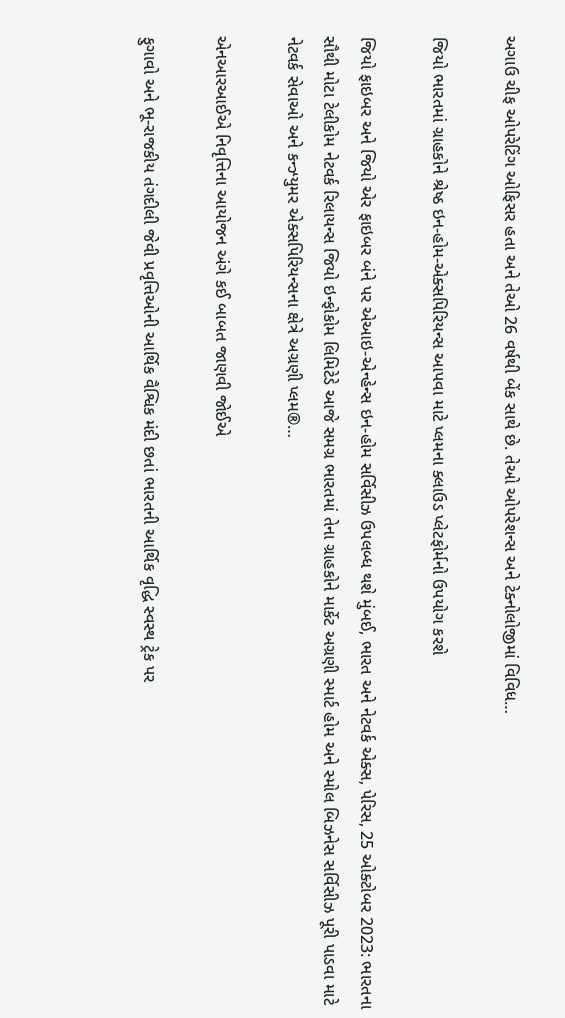અગાઉ ચીફ ઓપરેટિંગ ઓફિસર હતા અને તેઓ 26 વર્ષથી બેંક સાથે છે. તેઓ ઓપરેશન્સ અને ટેક્નોલોજીમાં વિવિધ…

જિયો ભારતમાં ગ્રાહકોને શ્રેષ્ઠ ઇન-હોમ-એક્સપિરિયન્સ આપવા માટે પ્લમના ક્લાઉડ પ્લેટફોર્મનો ઉપયોગ કરશે

જિયો ફાઇબર અને જિયો એર ફાઇબર બંને પર એઆઇ-એન્હેન્સ ઇન-હોમ સર્વિસીઝ ઉપલબ્ધ થશે મુંબઈ, ભારત અને નેટવર્ક એક્સ, પેરિસ, 25 ઓક્ટોબર 2023: ભારતના સૌથી મોટા ટેલીકોમ નેટવર્ક રિલાયન્સ જિયો ઇન્ફોકોમ લિમિટેડે આજે સમગ્ર ભારતમાં તેના ગ્રાહકોને માર્કેટ અગ્રણી સ્માર્ટ હોમ અને સ્મોલ બિઝનેસ સર્વિસીઝ પૂરી પાડવા માટે નેટવર્ક સેવાઓ અને કન્ઝ્યુમર એક્સપિરિયન્સના ક્ષેત્રે અગ્રણી પ્લમ®…

એનઆરઆઈએ નિવૃત્તિના આયોજન અંગે કઈ બાબત જાણવી જોઈએ

ફુગાવો અને ભૂ-રાજકીય તંગદીલી જેવી પ્રવૃત્તિઓની આર્થિક વૈશ્વિક મંદી છતાં ભારતની આર્થિક વૃદ્ધિ સ્વસ્થ ટ્રેક પર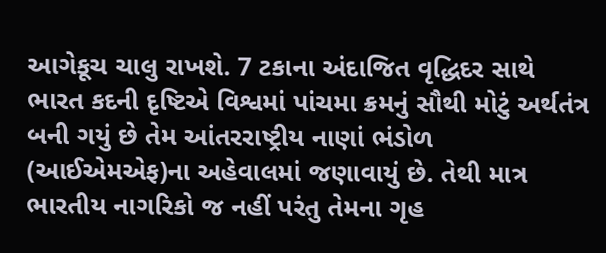આગેકૂચ ચાલુ રાખશે. 7 ટકાના અંદાજિત વૃદ્ધિદર સાથે ભારત કદની દૃષ્ટિએ વિશ્વમાં પાંચમા ક્રમનું સૌથી મોટું અર્થતંત્ર બની ગયું છે તેમ આંતરરાષ્ટ્રીય નાણાં ભંડોળ (આઈએમએફ)ના અહેવાલમાં જણાવાયું છે. તેથી માત્ર ભારતીય નાગરિકો જ નહીં પરંતુ તેમના ગૃહ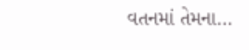વતનમાં તેમના…